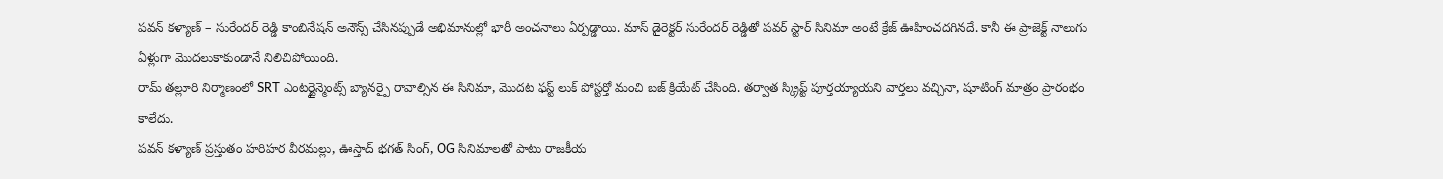పవన్ కళ్యాణ్ – సురేందర్ రెడ్డి కాంబినేషన్ అనౌన్స్ చేసినప్పుడే అభిమానుల్లో భారీ అంచనాలు ఏర్పడ్డాయి. మాస్ డైరెక్టర్ సురేందర్ రెడ్డితో పవర్ స్టార్ సినిమా అంటే క్రేజ్ ఊహించదగినదే. కానీ ఈ ప్రాజెక్ట్ నాలుగు ఏళ్లుగా మొదలుకాకుండానే నిలిచిపోయింది.
రామ్ తల్లూరి నిర్మాణంలో SRT ఎంటర్టైన్మెంట్స్ బ్యానర్పై రావాల్సిన ఈ సినిమా, మొదట ఫస్ట్ లుక్ పోస్టర్తో మంచి బజ్ క్రియేట్ చేసింది. తర్వాత స్క్రిప్ట్ పూర్తయ్యాయని వార్తలు వచ్చినా, షూటింగ్ మాత్రం ప్రారంభం కాలేదు.
పవన్ కళ్యాణ్ ప్రస్తుతం హరిహర వీరమల్లు, ఊస్తాద్ భగత్ సింగ్, OG సినిమాలతో పాటు రాజకీయ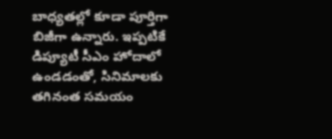బాధ్యతల్లో కూడా పూర్తిగా బిజీగా ఉన్నారు. ఇప్పటికే డిప్యూటీ సీఎం హోదాలో ఉండడంతో, సినిమాలకు తగినంత సమయం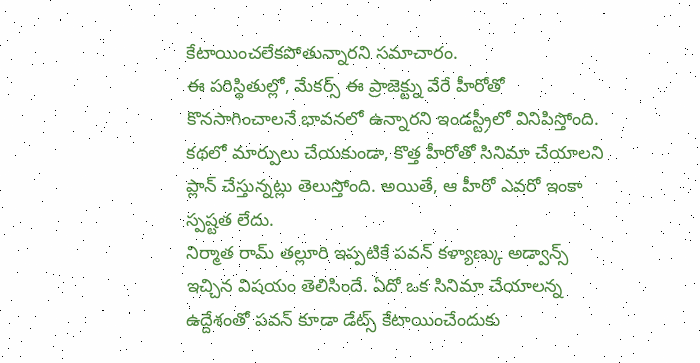కేటాయించలేకపోతున్నారని సమాచారం.
ఈ పరిస్థితుల్లో, మేకర్స్ ఈ ప్రాజెక్ట్ను వేరే హీరోతో కొనసాగించాలనే భావనలో ఉన్నారని ఇండస్ట్రీలో వినిపిస్తోంది. కథలో మార్పులు చేయకుండా, కొత్త హీరోతో సినిమా చేయాలని ప్లాన్ చేస్తున్నట్లు తెలుస్తోంది. అయితే, ఆ హీరో ఎవరో ఇంకా స్పష్టత లేదు.
నిర్మాత రామ్ తల్లూరి ఇప్పటికే పవన్ కళ్యాణ్కు అడ్వాన్స్ ఇచ్చిన విషయం తెలిసిందే. ఏదో ఒక సినిమా చేయాలన్న ఉద్దేశంతో పవన్ కూడా డేట్స్ కేటాయించేందుకు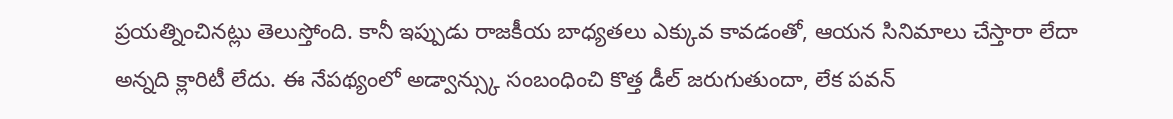ప్రయత్నించినట్లు తెలుస్తోంది. కానీ ఇప్పుడు రాజకీయ బాధ్యతలు ఎక్కువ కావడంతో, ఆయన సినిమాలు చేస్తారా లేదా అన్నది క్లారిటీ లేదు. ఈ నేపథ్యంలో అడ్వాన్స్కు సంబంధించి కొత్త డీల్ జరుగుతుందా, లేక పవన్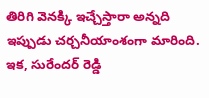తిరిగి వెనక్కి ఇచ్చేస్తారా అన్నది ఇప్పుడు చర్చనీయాంశంగా మారింది.
ఇక, సురేందర్ రెడ్డి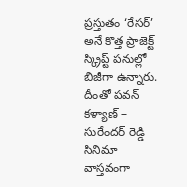ప్రస్తుతం ‘రేసర్’ అనే కొత్త ప్రాజెక్ట్ స్క్రిప్ట్ పనుల్లో బిజీగా ఉన్నారు. దీంతో పవన్ కళ్యాణ్ – సురేందర్ రెడ్డి సినిమా వాస్తవంగా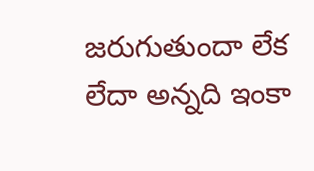జరుగుతుందా లేక లేదా అన్నది ఇంకా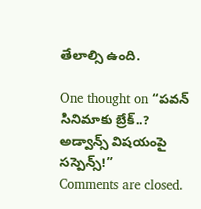తేలాల్సి ఉంది.

One thought on “పవన్ సినిమాకు బ్రేక్..? అడ్వాన్స్ విషయంపై సస్పెన్స్!”
Comments are closed.